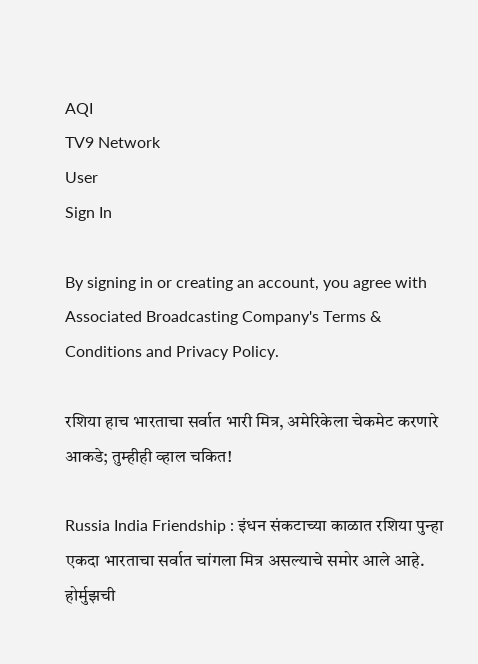AQI
TV9 Network
User
Sign In

By signing in or creating an account, you agree with Associated Broadcasting Company's Terms & Conditions and Privacy Policy.

रशिया हाच भारताचा सर्वात भारी मित्र, अमेरिकेला चेकमेट करणारे आकडे; तुम्हीही व्हाल चकित!

Russia India Friendship : इंधन संकटाच्या काळात रशिया पुन्हा एकदा भारताचा सर्वात चांगला मित्र असल्याचे समोर आले आहे. होर्मुझची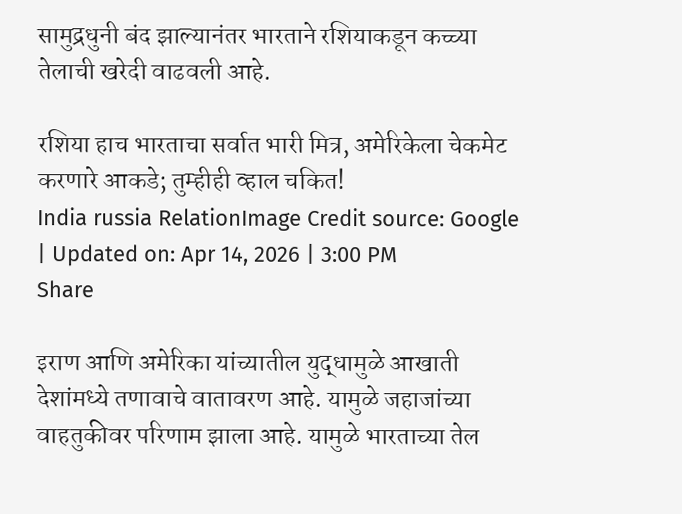सामुद्रधुनी बंद झाल्यानंतर भारताने रशियाकडून कच्च्या तेलाची खरेदी वाढवली आहे.

रशिया हाच भारताचा सर्वात भारी मित्र, अमेरिकेला चेकमेट करणारे आकडे; तुम्हीही व्हाल चकित!
India russia RelationImage Credit source: Google
| Updated on: Apr 14, 2026 | 3:00 PM
Share

इराण आणि अमेरिका यांच्यातील युद्धामुळे आखाती देशांमध्ये तणावाचे वातावरण आहे. यामुळे जहाजांच्या वाहतुकीवर परिणाम झाला आहे. यामुळे भारताच्या तेल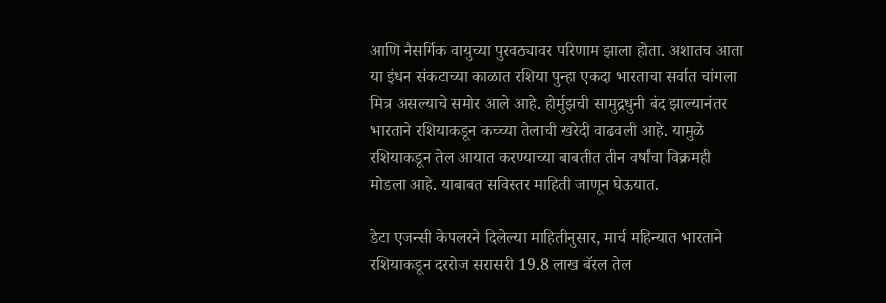आणि नैसर्गिक वायुच्या पुरवठ्यावर परिणाम झाला होता. अशातच आता या इंधन संकटाच्या काळात रशिया पुन्हा एकदा भारताचा सर्वात चांगला मित्र असल्याचे समोर आले आहे. होर्मुझची सामुद्रधुनी बंद झाल्यानंतर भारताने रशियाकडून कच्च्या तेलाची खरेदी वाढवली आहे. यामुळे रशियाकडून तेल आयात करण्याच्या बाबतीत तीन वर्षांचा विक्रमही मोडला आहे. याबाबत सविस्तर माहिती जाणून घेऊयात.

डेटा एजन्सी केपलरने दिलेल्या माहितीनुसार, मार्च महिन्यात भारताने रशियाकडून दररोज सरासरी 19.8 लाख बॅरल तेल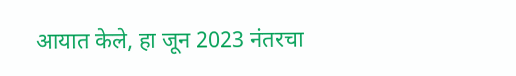आयात केले, हा जून 2023 नंतरचा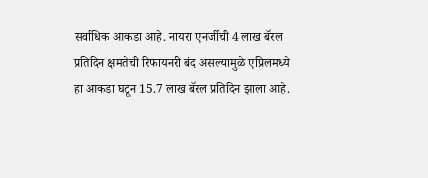सर्वाधिक आकडा आहे. नायरा एनर्जीची 4 लाख बॅरल प्रतिदिन क्षमतेची रिफायनरी बंद असल्यामुळे एप्रिलमध्ये हा आकडा घटून 15.7 लाख बॅरल प्रतिदिन झाला आहे.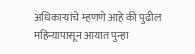अधिकाऱ्यांचे म्हणणे आहे की पुढील महिन्यापासून आयात पुन्हा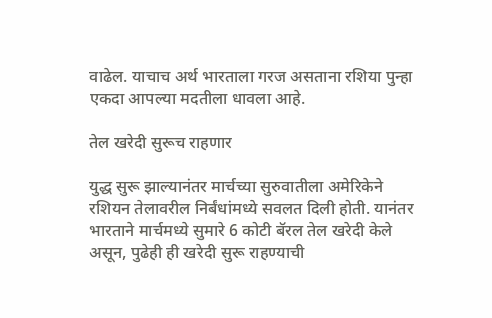वाढेल. याचाच अर्थ भारताला गरज असताना रशिया पुन्हा एकदा आपल्या मदतीला धावला आहे.

तेल खरेदी सुरूच राहणार

युद्ध सुरू झाल्यानंतर मार्चच्या सुरुवातीला अमेरिकेने रशियन तेलावरील निर्बंधांमध्ये सवलत दिली होती. यानंतर भारताने मार्चमध्ये सुमारे 6 कोटी बॅरल तेल खरेदी केले असून, पुढेही ही खरेदी सुरू राहण्याची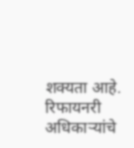शक्यता आहे. रिफायनरी अधिकाऱ्यांचे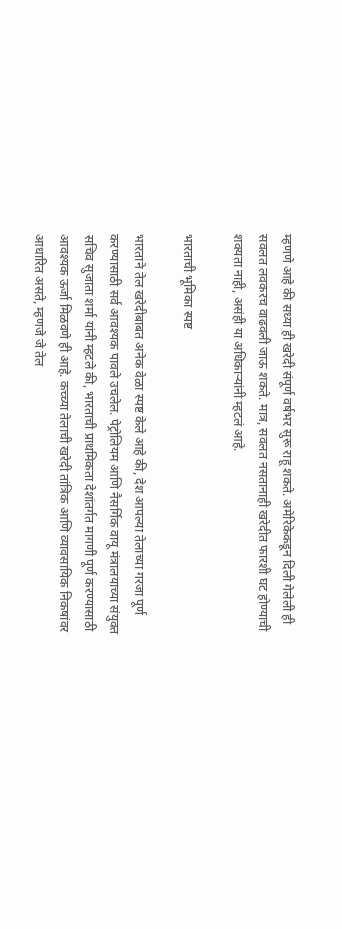म्हणणे आहे की सध्या ही खरेदी संपूर्ण वर्षभर सुरू राहू शकते. अमेरिकेकडून दिली गेलेली ही सवलत लवकरच वाढवली जाऊ शकते. मात्र, सवलत नसतानाही खरेदीत फारशी घट होण्याची शक्यता नाही, असंही या अधिकाऱ्यांनी म्हटलं आहे.

भारताची भूमिका स्पष्ट

भारताने तेल खरेदीबाबत अनेक वेळा स्पष्ट केले आहे की, देश आपल्या तेलाच्या गरजा पूर्ण करण्यासाठी सर्व आवश्यक पावले उचलेल. पेट्रोलियम आणि नैसर्गिक वायू मंत्रालयाच्या संयुक्त सचिव सुजाता शर्मा यांनी म्हटले की, भारताची प्राथमिकता देशांतर्गत मागणी पूर्ण करण्यासाठी आवश्यक ऊर्जा मिळवणे ही आहे. कच्च्या तेलाची खरेदी तांत्रिक आणि व्यावसायिक निकषांवर आधारित असते, म्हणजे जे तेल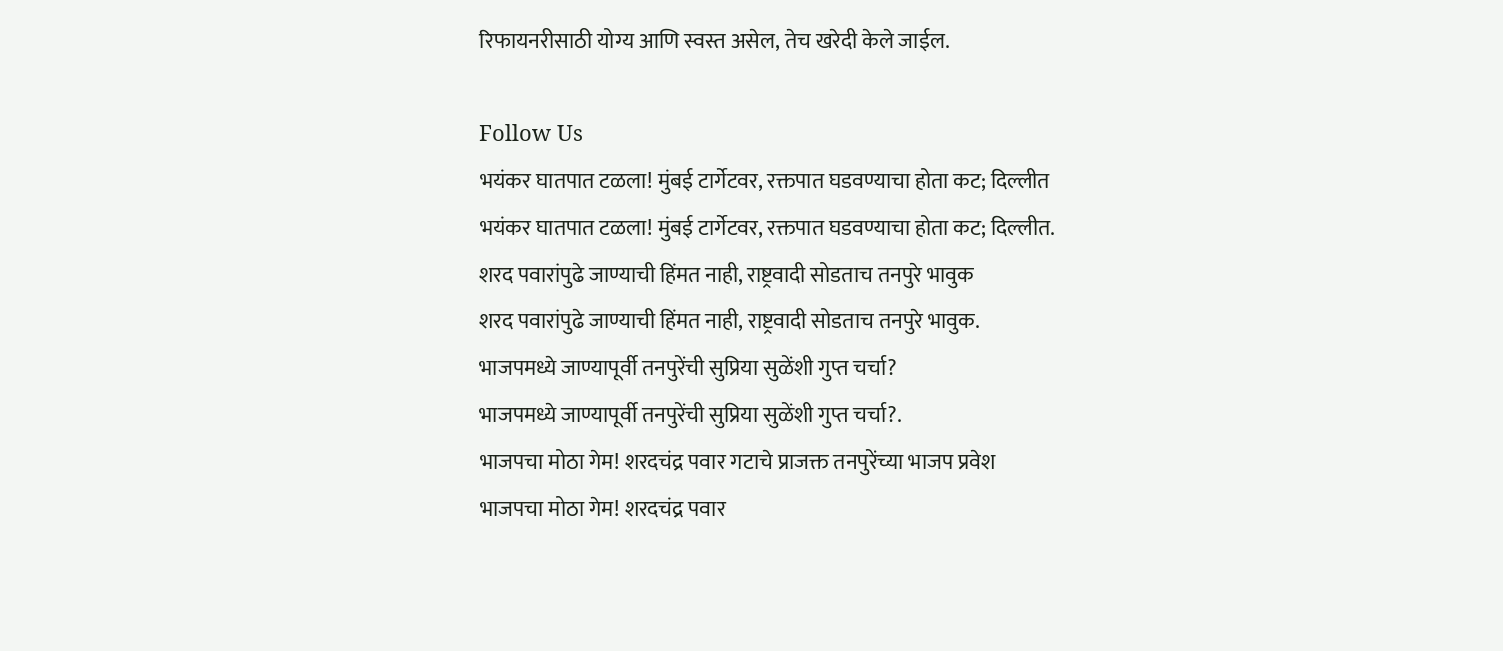रिफायनरीसाठी योग्य आणि स्वस्त असेल, तेच खरेदी केले जाईल.

Follow Us
भयंकर घातपात टळला! मुंबई टार्गेटवर, रक्तपात घडवण्याचा होता कट; दिल्लीत
भयंकर घातपात टळला! मुंबई टार्गेटवर, रक्तपात घडवण्याचा होता कट; दिल्लीत.
शरद पवारांपुढे जाण्याची हिंमत नाही, राष्ट्रवादी सोडताच तनपुरे भावुक
शरद पवारांपुढे जाण्याची हिंमत नाही, राष्ट्रवादी सोडताच तनपुरे भावुक.
भाजपमध्ये जाण्यापूर्वी तनपुरेंची सुप्रिया सुळेंशी गुप्त चर्चा?
भाजपमध्ये जाण्यापूर्वी तनपुरेंची सुप्रिया सुळेंशी गुप्त चर्चा?.
भाजपचा मोठा गेम! शरदचंद्र पवार गटाचे प्राजक्त तनपुरेंच्या भाजप प्रवेश
भाजपचा मोठा गेम! शरदचंद्र पवार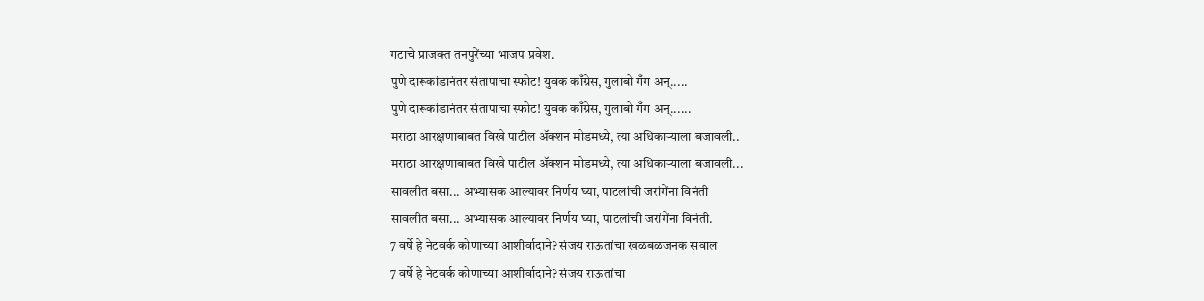गटाचे प्राजक्त तनपुरेंच्या भाजप प्रवेश.
पुणे दारूकांडानंतर संतापाचा स्फोट! युवक काँग्रेस, गुलाबो गँग अन्.....
पुणे दारूकांडानंतर संतापाचा स्फोट! युवक काँग्रेस, गुलाबो गँग अन्......
मराठा आरक्षणाबाबत विखे पाटील ॲक्शन मोडमध्ये, त्या अधिकाऱ्याला बजावली..
मराठा आरक्षणाबाबत विखे पाटील ॲक्शन मोडमध्ये, त्या अधिकाऱ्याला बजावली...
सावलीत बसा... अभ्यासक आल्यावर निर्णय घ्या, पाटलांची जरांगेंना विनंती
सावलीत बसा... अभ्यासक आल्यावर निर्णय घ्या, पाटलांची जरांगेंना विनंती.
7 वर्षे हे नेटवर्क कोणाच्या आशीर्वादाने? संजय राऊतांचा खळबळजनक सवाल
7 वर्षे हे नेटवर्क कोणाच्या आशीर्वादाने? संजय राऊतांचा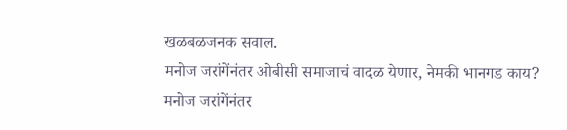खळबळजनक सवाल.
मनोज जरांगेंनंतर ओबीसी समाजाचं वादळ येणार, नेमकी भानगड काय?
मनोज जरांगेंनंतर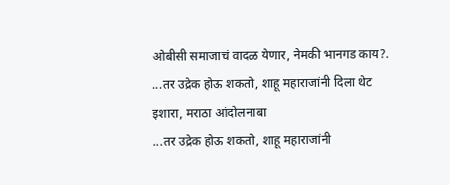ओबीसी समाजाचं वादळ येणार, नेमकी भानगड काय?.
...तर उद्रेक होऊ शकतो, शाहू महाराजांनी दिला थेट इशारा, मराठा आंदोलनाबा
...तर उद्रेक होऊ शकतो, शाहू महाराजांनी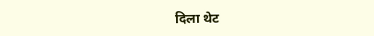दिला थेट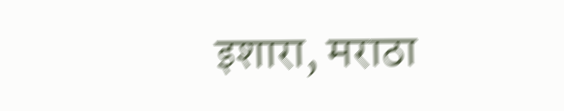इशारा, मराठा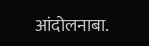आंदोलनाबा.